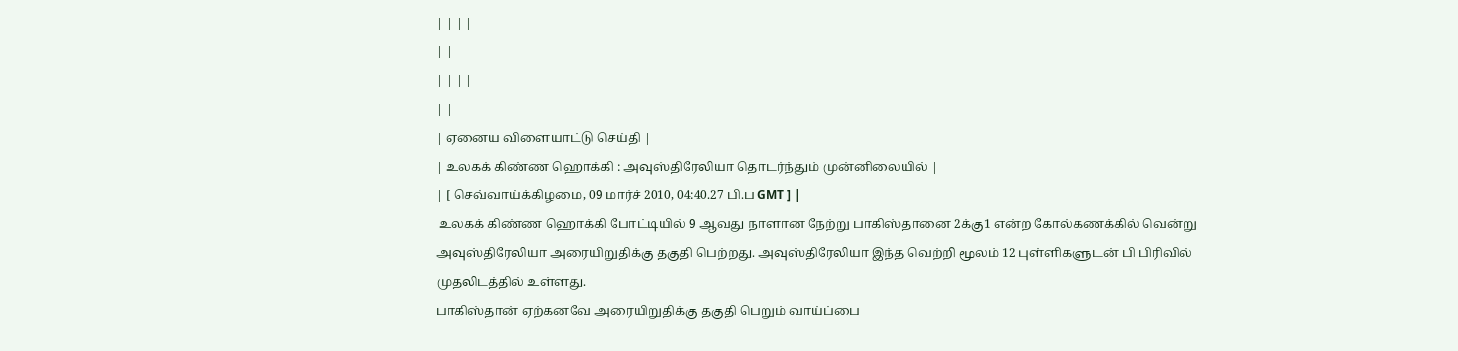| | | |
| |
| | | |
| |
| ஏனைய விளையாட்டு செய்தி |
| உலகக் கிண்ண ஹொக்கி : அவுஸ்திரேலியா தொடர்ந்தும் முன்னிலையில் |
| [ செவ்வாய்க்கிழமை, 09 மார்ச் 2010, 04:40.27 பி.ப GMT ] |
 உலகக் கிண்ண ஹொக்கி போட்டியில் 9 ஆவது நாளான நேற்று பாகிஸ்தானை 2க்கு1 என்ற கோல்கணக்கில் வென்று அவுஸ்திரேலியா அரையிறுதிக்கு தகுதி பெற்றது. அவுஸ்திரேலியா இந்த வெற்றி மூலம் 12 புள்ளிகளுடன் பி பிரிவில் முதலிடத்தில் உள்ளது.
பாகிஸ்தான் ஏற்கனவே அரையிறுதிக்கு தகுதி பெறும் வாய்ப்பை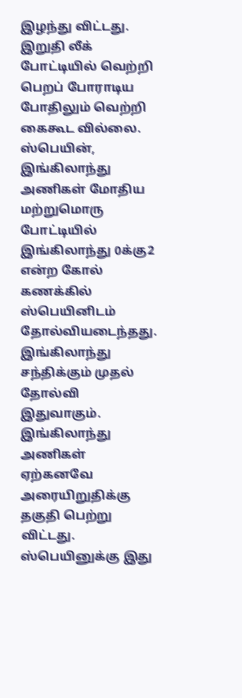இழந்து விட்டது. இறுதி லீக் போட்டியில் வெற்றி பெறப் போராடிய போதிலும் வெற்றி கைகூட வில்லை.
ஸ்பெயின், இங்கிலாந்து அணிகள் மோதிய மற்றுமொரு போட்டியில் இங்கிலாந்து 0க்கு2 என்ற கோல் கணக்கில் ஸ்பெயினிடம் தோல்வியடைந்தது.
இங்கிலாந்து சந்திக்கும் முதல் தோல்வி இதுவாகும். இங்கிலாந்து அணிகள் ஏற்கனவே அரையிறுதிக்கு தகுதி பெற்று விட்டது.
ஸ்பெயினுக்கு இது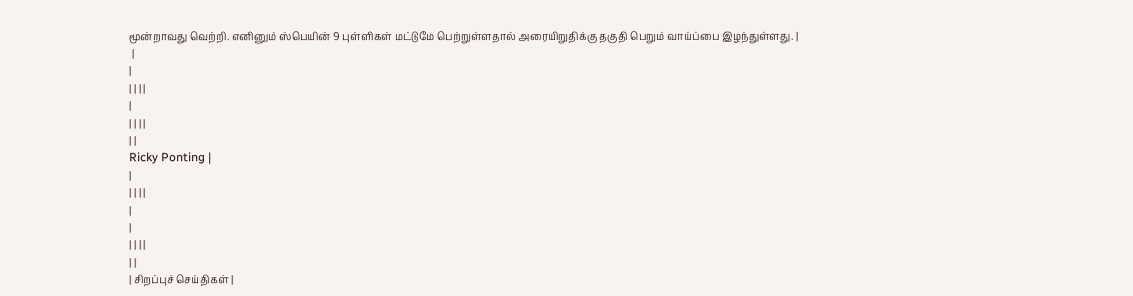மூன்றாவது வெற்றி. எனினும் ஸ்பெயின் 9 புள்ளிகள் மட்டுமே பெற்றுள்ளதால் அரையிறுதிக்கு தகுதி பெறும் வாய்ப்பை இழந்துள்ளது. |
 |
|
| | | |
|
| | | |
| |
Ricky Ponting |
|
| | | |
|
|
| | | |
| |
| சிறப்புச் செய்திகள் |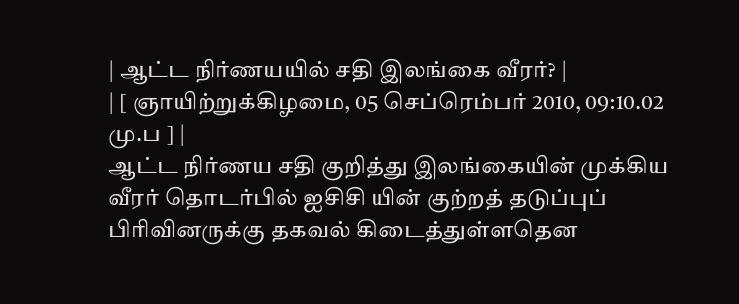| ஆட்ட நிர்ணயயில் சதி இலங்கை வீரர்? |
| [ ஞாயிற்றுக்கிழமை, 05 செப்ரெம்பர் 2010, 09:10.02 மு.ப ] |
ஆட்ட நிர்ணய சதி குறித்து இலங்கையின் முக்கிய வீரர் தொடர்பில் ஐசிசி யின் குற்றத் தடுப்புப் பிரிவினருக்கு தகவல் கிடைத்துள்ளதென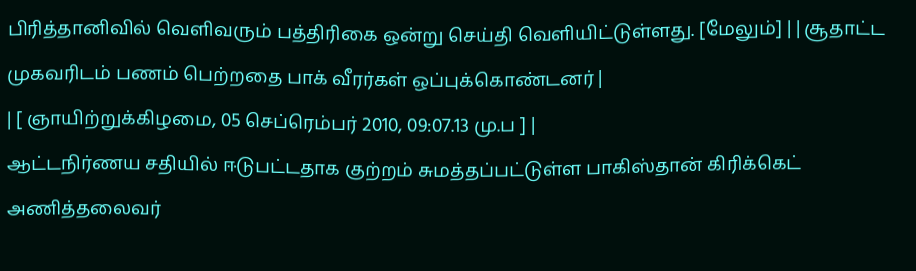பிரித்தானிவில் வெளிவரும் பத்திரிகை ஒன்று செய்தி வெளியிட்டுள்ளது. [மேலும்] | | சூதாட்ட முகவரிடம் பணம் பெற்றதை பாக் வீரர்கள் ஒப்புக்கொண்டனர் |
| [ ஞாயிற்றுக்கிழமை, 05 செப்ரெம்பர் 2010, 09:07.13 மு.ப ] |
ஆட்டநிர்ணய சதியில் ஈடுபட்டதாக குற்றம் சுமத்தப்பட்டுள்ள பாகிஸ்தான் கிரிக்கெட் அணித்தலைவர்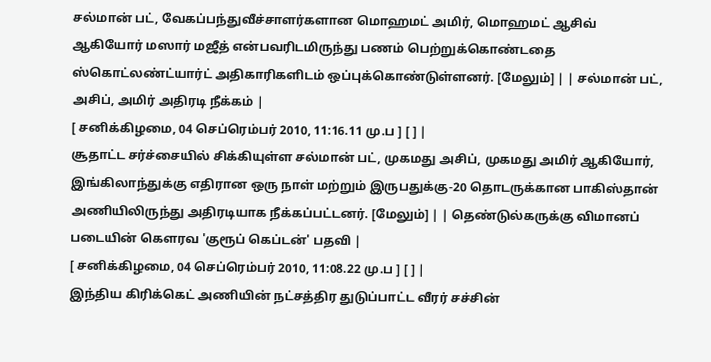சல்மான் பட், வேகப்பந்துவீச்சாளர்களான மொஹமட் அமிர், மொஹமட் ஆசிவ் ஆகியோர் மஸார் மஜீத் என்பவரிடமிருந்து பணம் பெற்றுக்கொண்டதை ஸ்கொட்லண்ட்யார்ட் அதிகாரிகளிடம் ஒப்புக்கொண்டுள்ளனர். [மேலும்] | | சல்மான் பட், அசிப், அமிர் அதிரடி நீக்கம் |
[ சனிக்கிழமை, 04 செப்ரெம்பர் 2010, 11:16.11 மு.ப ] [ ] |
சூதாட்ட சர்ச்சையில் சிக்கியுள்ள சல்மான் பட், முகமது அசிப், முகமது அமிர் ஆகியோர், இங்கிலாந்துக்கு எதிரான ஒரு நாள் மற்றும் இருபதுக்கு-20 தொடருக்கான பாகிஸ்தான் அணியிலிருந்து அதிரடியாக நீக்கப்பட்டனர். [மேலும்] | | தெண்டுல்கருக்கு விமானப் படையின் கௌரவ 'குரூப் கெப்டன்' பதவி |
[ சனிக்கிழமை, 04 செப்ரெம்பர் 2010, 11:08.22 மு.ப ] [ ] |
இந்திய கிரிக்கெட் அணியின் நட்சத்திர துடுப்பாட்ட வீரர் சச்சின்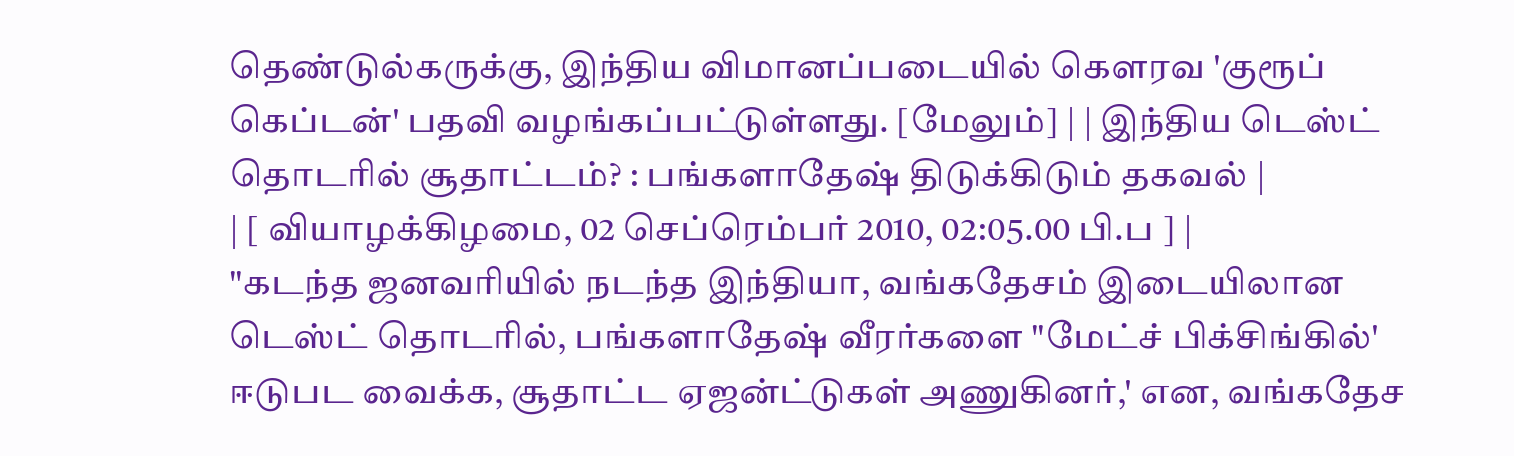தெண்டுல்கருக்கு, இந்திய விமானப்படையில் கௌரவ 'குரூப் கெப்டன்' பதவி வழங்கப்பட்டுள்ளது. [மேலும்] | | இந்திய டெஸ்ட் தொடரில் சூதாட்டம்? : பங்களாதேஷ் திடுக்கிடும் தகவல் |
| [ வியாழக்கிழமை, 02 செப்ரெம்பர் 2010, 02:05.00 பி.ப ] |
"கடந்த ஜனவரியில் நடந்த இந்தியா, வங்கதேசம் இடையிலான டெஸ்ட் தொடரில், பங்களாதேஷ் வீரர்களை "மேட்ச் பிக்சிங்கில்' ஈடுபட வைக்க, சூதாட்ட ஏஜன்ட்டுகள் அணுகினர்,' என, வங்கதேச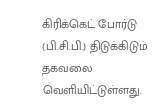கிரிக்கெட் போர்டு (பி.சி.பி.) திடுக்கிடும் தகவலை வெளியிட்டுள்ளது.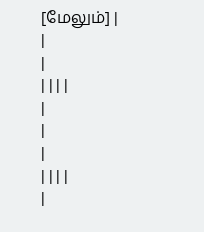[மேலும்] |
|
|
| | | |
|
|
|
| | | |
|